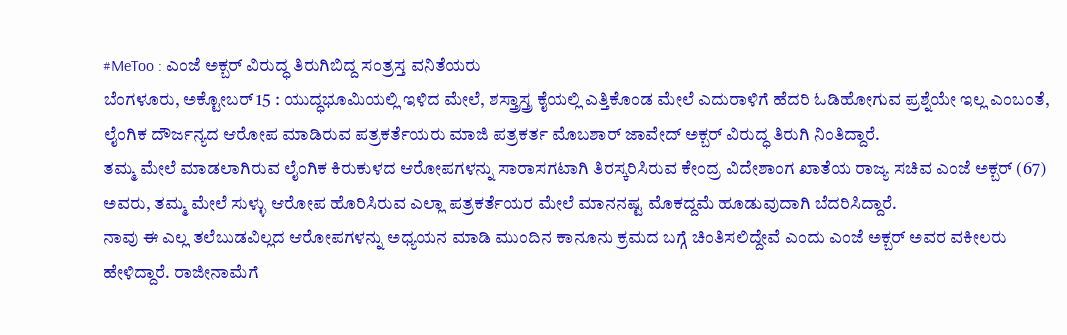#MeToo : ಎಂಜೆ ಅಕ್ಬರ್ ವಿರುದ್ಧ ತಿರುಗಿಬಿದ್ದ ಸಂತ್ರಸ್ತ ವನಿತೆಯರು
ಬೆಂಗಳೂರು, ಅಕ್ಟೋಬರ್ 15 : ಯುದ್ಧಭೂಮಿಯಲ್ಲಿ ಇಳಿದ ಮೇಲೆ, ಶಸ್ತ್ರಾಸ್ತ್ರ ಕೈಯಲ್ಲಿ ಎತ್ತಿಕೊಂಡ ಮೇಲೆ ಎದುರಾಳಿಗೆ ಹೆದರಿ ಓಡಿಹೋಗುವ ಪ್ರಶ್ನೆಯೇ ಇಲ್ಲ ಎಂಬಂತೆ, ಲೈಂಗಿಕ ದೌರ್ಜನ್ಯದ ಆರೋಪ ಮಾಡಿರುವ ಪತ್ರಕರ್ತೆಯರು ಮಾಜಿ ಪತ್ರಕರ್ತ ಮೊಬಶಾರ್ ಜಾವೇದ್ ಅಕ್ಬರ್ ವಿರುದ್ಧ ತಿರುಗಿ ನಿಂತಿದ್ದಾರೆ.
ತಮ್ಮ ಮೇಲೆ ಮಾಡಲಾಗಿರುವ ಲೈಂಗಿಕ ಕಿರುಕುಳದ ಆರೋಪಗಳನ್ನು ಸಾರಾಸಗಟಾಗಿ ತಿರಸ್ಕರಿಸಿರುವ ಕೇಂದ್ರ ವಿದೇಶಾಂಗ ಖಾತೆಯ ರಾಜ್ಯ ಸಚಿವ ಎಂಜೆ ಅಕ್ಬರ್ (67) ಅವರು, ತಮ್ಮ ಮೇಲೆ ಸುಳ್ಳು ಆರೋಪ ಹೊರಿಸಿರುವ ಎಲ್ಲಾ ಪತ್ರಕರ್ತೆಯರ ಮೇಲೆ ಮಾನನಷ್ಟ ಮೊಕದ್ದಮೆ ಹೂಡುವುದಾಗಿ ಬೆದರಿಸಿದ್ದಾರೆ.
ನಾವು ಈ ಎಲ್ಲ ತಲೆಬುಡವಿಲ್ಲದ ಆರೋಪಗಳನ್ನು ಅಧ್ಯಯನ ಮಾಡಿ ಮುಂದಿನ ಕಾನೂನು ಕ್ರಮದ ಬಗ್ಗೆ ಚಿಂತಿಸಲಿದ್ದೇವೆ ಎಂದು ಎಂಜೆ ಅಕ್ಬರ್ ಅವರ ವಕೀಲರು ಹೇಳಿದ್ದಾರೆ. ರಾಜೀನಾಮೆಗೆ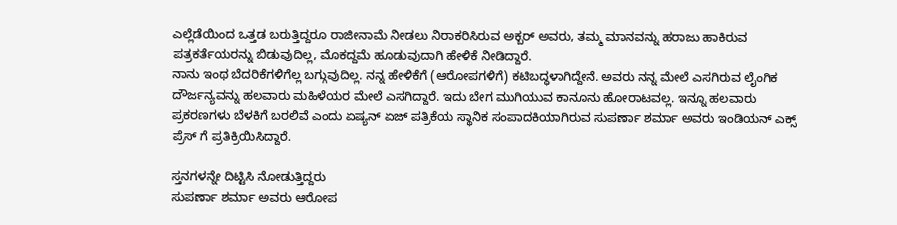ಎಲ್ಲೆಡೆಯಿಂದ ಒತ್ತಡ ಬರುತ್ತಿದ್ದರೂ ರಾಜೀನಾಮೆ ನೀಡಲು ನಿರಾಕರಿಸಿರುವ ಅಕ್ಬರ್ ಅವರು, ತಮ್ಮ ಮಾನವನ್ನು ಹರಾಜು ಹಾಕಿರುವ ಪತ್ರಕರ್ತೆಯರನ್ನು ಬಿಡುವುದಿಲ್ಲ, ಮೊಕದ್ದಮೆ ಹೂಡುವುದಾಗಿ ಹೇಳಿಕೆ ನೀಡಿದ್ದಾರೆ.
ನಾನು ಇಂಥ ಬೆದರಿಕೆಗಳಿಗೆಲ್ಲ ಬಗ್ಗುವುದಿಲ್ಲ. ನನ್ನ ಹೇಳಿಕೆಗೆ (ಆರೋಪಗಳಿಗೆ) ಕಟಿಬದ್ಧಳಾಗಿದ್ದೇನೆ. ಅವರು ನನ್ನ ಮೇಲೆ ಎಸಗಿರುವ ಲೈಂಗಿಕ ದೌರ್ಜನ್ಯವನ್ನು ಹಲವಾರು ಮಹಿಳೆಯರ ಮೇಲೆ ಎಸಗಿದ್ದಾರೆ. ಇದು ಬೇಗ ಮುಗಿಯುವ ಕಾನೂನು ಹೋರಾಟವಲ್ಲ. ಇನ್ನೂ ಹಲವಾರು ಪ್ರಕರಣಗಳು ಬೆಳಕಿಗೆ ಬರಲಿವೆ ಎಂದು ಏಷ್ಯನ್ ಏಜ್ ಪತ್ರಿಕೆಯ ಸ್ಥಾನಿಕ ಸಂಪಾದಕಿಯಾಗಿರುವ ಸುಪರ್ಣಾ ಶರ್ಮಾ ಅವರು ಇಂಡಿಯನ್ ಎಕ್ಸ್ ಪ್ರೆಸ್ ಗೆ ಪ್ರತಿಕ್ರಿಯಿಸಿದ್ದಾರೆ.

ಸ್ತನಗಳನ್ನೇ ದಿಟ್ಟಿಸಿ ನೋಡುತ್ತಿದ್ದರು
ಸುಪರ್ಣಾ ಶರ್ಮಾ ಅವರು ಆರೋಪ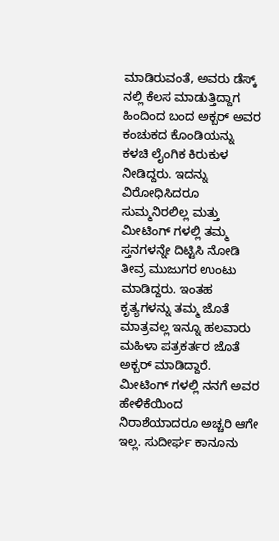ಮಾಡಿರುವಂತೆ, ಅವರು ಡೆಸ್ಕ್ ನಲ್ಲಿ ಕೆಲಸ ಮಾಡುತ್ತಿದ್ದಾಗ ಹಿಂದಿಂದ ಬಂದ ಅಕ್ಬರ್ ಅವರ ಕಂಚುಕದ ಕೊಂಡಿಯನ್ನು ಕಳಚಿ ಲೈಂಗಿಕ ಕಿರುಕುಳ ನೀಡಿದ್ದರು. ಇದನ್ನು ವಿರೋಧಿಸಿದರೂ ಸುಮ್ಮನಿರಲಿಲ್ಲ ಮತ್ತು ಮೀಟಿಂಗ್ ಗಳಲ್ಲಿ ತಮ್ಮ ಸ್ತನಗಳನ್ನೇ ದಿಟ್ಟಿಸಿ ನೋಡಿ ತೀವ್ರ ಮುಜುಗರ ಉಂಟು ಮಾಡಿದ್ದರು. ಇಂತಹ ಕೃತ್ಯಗಳನ್ನು ತಮ್ಮ ಜೊತೆ ಮಾತ್ರವಲ್ಲ ಇನ್ನೂ ಹಲವಾರು ಮಹಿಳಾ ಪತ್ರಕರ್ತರ ಜೊತೆ ಅಕ್ಬರ್ ಮಾಡಿದ್ದಾರೆ. ಮೀಟಿಂಗ್ ಗಳಲ್ಲಿ ನನಗೆ ಅವರ ಹೇಳಿಕೆಯಿಂದ ನಿರಾಶೆಯಾದರೂ ಅಚ್ಚರಿ ಆಗೇ ಇಲ್ಲ. ಸುದೀರ್ಘ ಕಾನೂನು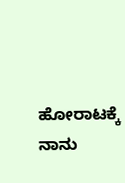ಹೋರಾಟಕ್ಕೆ ನಾನು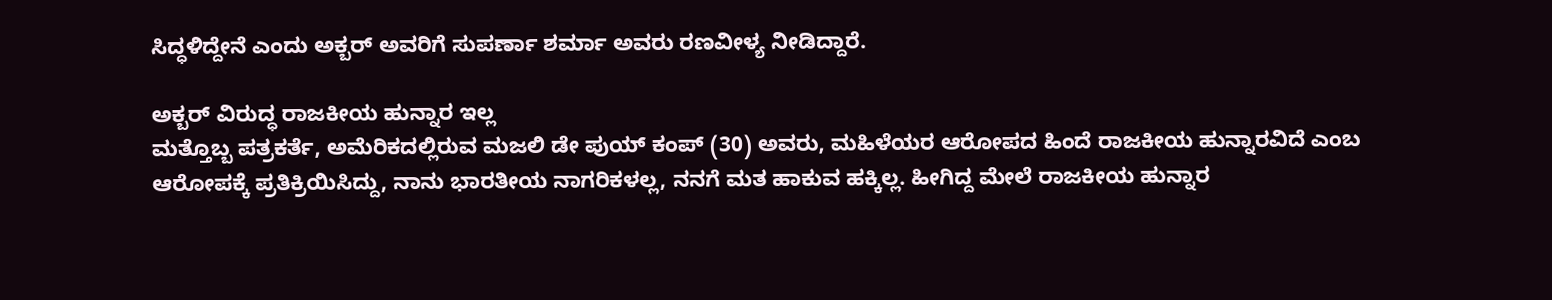ಸಿದ್ಧಳಿದ್ದೇನೆ ಎಂದು ಅಕ್ಬರ್ ಅವರಿಗೆ ಸುಪರ್ಣಾ ಶರ್ಮಾ ಅವರು ರಣವೀಳ್ಯ ನೀಡಿದ್ದಾರೆ.

ಅಕ್ಬರ್ ವಿರುದ್ಧ ರಾಜಕೀಯ ಹುನ್ನಾರ ಇಲ್ಲ
ಮತ್ತೊಬ್ಬ ಪತ್ರಕರ್ತೆ, ಅಮೆರಿಕದಲ್ಲಿರುವ ಮಜಲಿ ಡೇ ಪುಯ್ ಕಂಪ್ (30) ಅವರು, ಮಹಿಳೆಯರ ಆರೋಪದ ಹಿಂದೆ ರಾಜಕೀಯ ಹುನ್ನಾರವಿದೆ ಎಂಬ ಆರೋಪಕ್ಕೆ ಪ್ರತಿಕ್ರಿಯಿಸಿದ್ದು, ನಾನು ಭಾರತೀಯ ನಾಗರಿಕಳಲ್ಲ, ನನಗೆ ಮತ ಹಾಕುವ ಹಕ್ಕಿಲ್ಲ. ಹೀಗಿದ್ದ ಮೇಲೆ ರಾಜಕೀಯ ಹುನ್ನಾರ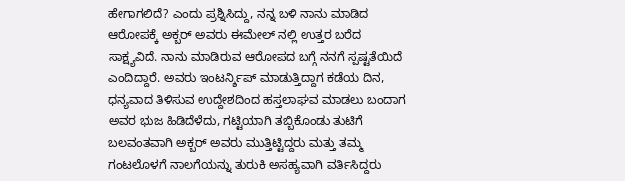ಹೇಗಾಗಲಿದೆ? ಎಂದು ಪ್ರಶ್ನಿಸಿದ್ದು, ನನ್ನ ಬಳಿ ನಾನು ಮಾಡಿದ ಆರೋಪಕ್ಕೆ ಅಕ್ಬರ್ ಅವರು ಈಮೇಲ್ ನಲ್ಲಿ ಉತ್ತರ ಬರೆದ ಸಾಕ್ಷ್ಯವಿದೆ. ನಾನು ಮಾಡಿರುವ ಆರೋಪದ ಬಗ್ಗೆ ನನಗೆ ಸ್ಪಷ್ಟತೆಯಿದೆ ಎಂದಿದ್ದಾರೆ. ಅವರು ಇಂಟರ್ನ್ಶಿಪ್ ಮಾಡುತ್ತಿದ್ದಾಗ ಕಡೆಯ ದಿನ, ಧನ್ಯವಾದ ತಿಳಿಸುವ ಉದ್ದೇಶದಿಂದ ಹಸ್ತಲಾಘವ ಮಾಡಲು ಬಂದಾಗ ಅವರ ಭುಜ ಹಿಡಿದೆಳೆದು, ಗಟ್ಟಿಯಾಗಿ ತಬ್ಬಿಕೊಂಡು ತುಟಿಗೆ ಬಲವಂತವಾಗಿ ಅಕ್ಬರ್ ಅವರು ಮುತ್ತಿಟ್ಟಿದ್ದರು ಮತ್ತು ತಮ್ಮ ಗಂಟಲೊಳಗೆ ನಾಲಗೆಯನ್ನು ತುರುಕಿ ಅಸಹ್ಯವಾಗಿ ವರ್ತಿಸಿದ್ದರು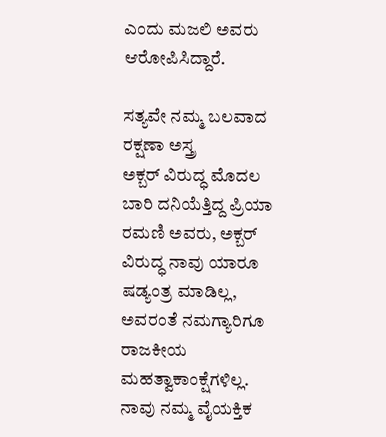ಎಂದು ಮಜಲಿ ಅವರು ಆರೋಪಿಸಿದ್ದಾರೆ.

ಸತ್ಯವೇ ನಮ್ಮ ಬಲವಾದ ರಕ್ಷಣಾ ಅಸ್ತ್ರ
ಅಕ್ಬರ್ ವಿರುದ್ಧ ಮೊದಲ ಬಾರಿ ದನಿಯೆತ್ತಿದ್ದ ಪ್ರಿಯಾ ರಮಣಿ ಅವರು, ಅಕ್ಬರ್ ವಿರುದ್ಧ ನಾವು ಯಾರೂ ಷಡ್ಯಂತ್ರ ಮಾಡಿಲ್ಲ, ಅವರಂತೆ ನಮಗ್ಯಾರಿಗೂ ರಾಜಕೀಯ ಮಹತ್ವಾಕಾಂಕ್ಷೆಗಳಿಲ್ಲ. ನಾವು ನಮ್ಮ ವೈಯಕ್ತಿಕ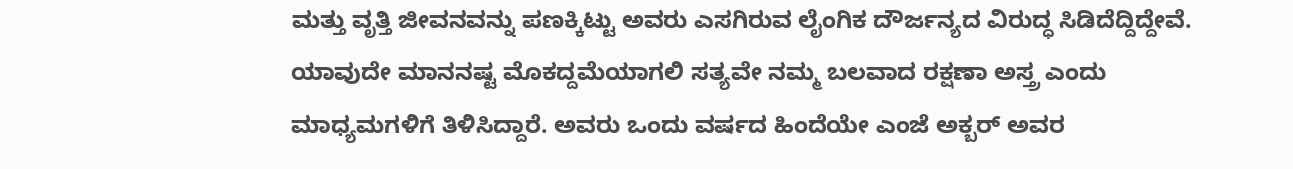ಮತ್ತು ವೃತ್ತಿ ಜೀವನವನ್ನು ಪಣಕ್ಕಿಟ್ಟು ಅವರು ಎಸಗಿರುವ ಲೈಂಗಿಕ ದೌರ್ಜನ್ಯದ ವಿರುದ್ಧ ಸಿಡಿದೆದ್ದಿದ್ದೇವೆ. ಯಾವುದೇ ಮಾನನಷ್ಟ ಮೊಕದ್ದಮೆಯಾಗಲಿ ಸತ್ಯವೇ ನಮ್ಮ ಬಲವಾದ ರಕ್ಷಣಾ ಅಸ್ತ್ರ ಎಂದು ಮಾಧ್ಯಮಗಳಿಗೆ ತಿಳಿಸಿದ್ದಾರೆ. ಅವರು ಒಂದು ವರ್ಷದ ಹಿಂದೆಯೇ ಎಂಜೆ ಅಕ್ಬರ್ ಅವರ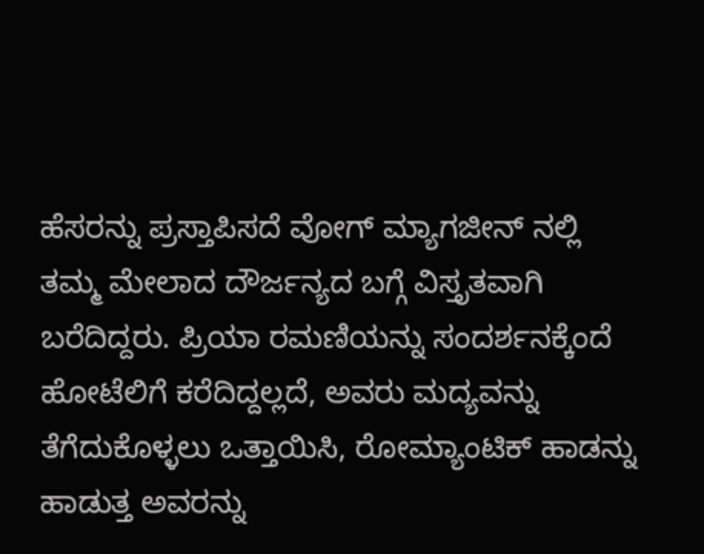ಹೆಸರನ್ನು ಪ್ರಸ್ತಾಪಿಸದೆ ವೋಗ್ ಮ್ಯಾಗಜೀನ್ ನಲ್ಲಿ ತಮ್ಮ ಮೇಲಾದ ದೌರ್ಜನ್ಯದ ಬಗ್ಗೆ ವಿಸ್ತೃತವಾಗಿ ಬರೆದಿದ್ದರು. ಪ್ರಿಯಾ ರಮಣಿಯನ್ನು ಸಂದರ್ಶನಕ್ಕೆಂದೆ ಹೋಟೆಲಿಗೆ ಕರೆದಿದ್ದಲ್ಲದೆ, ಅವರು ಮದ್ಯವನ್ನು ತೆಗೆದುಕೊಳ್ಳಲು ಒತ್ತಾಯಿಸಿ, ರೋಮ್ಯಾಂಟಿಕ್ ಹಾಡನ್ನು ಹಾಡುತ್ತ ಅವರನ್ನು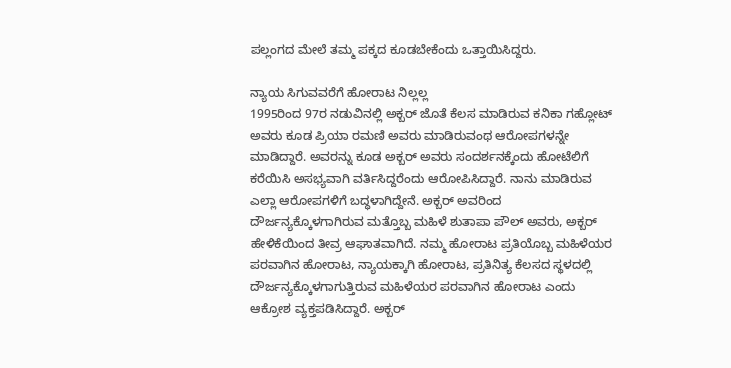ಪಲ್ಲಂಗದ ಮೇಲೆ ತಮ್ಮ ಪಕ್ಕದ ಕೂಡಬೇಕೆಂದು ಒತ್ತಾಯಿಸಿದ್ದರು.

ನ್ಯಾಯ ಸಿಗುವವರೆಗೆ ಹೋರಾಟ ನಿಲ್ಲಲ್ಲ
1995ರಿಂದ 97ರ ನಡುವಿನಲ್ಲಿ ಅಕ್ಬರ್ ಜೊತೆ ಕೆಲಸ ಮಾಡಿರುವ ಕನಿಕಾ ಗಹ್ಲೋಟ್ ಅವರು ಕೂಡ ಪ್ರಿಯಾ ರಮಣಿ ಅವರು ಮಾಡಿರುವಂಥ ಆರೋಪಗಳನ್ನೇ ಮಾಡಿದ್ದಾರೆ. ಅವರನ್ನು ಕೂಡ ಅಕ್ಬರ್ ಅವರು ಸಂದರ್ಶನಕ್ಕೆಂದು ಹೋಟೆಲಿಗೆ ಕರೆಯಿಸಿ ಅಸಭ್ಯವಾಗಿ ವರ್ತಿಸಿದ್ದರೆಂದು ಆರೋಪಿಸಿದ್ದಾರೆ. ನಾನು ಮಾಡಿರುವ ಎಲ್ಲಾ ಆರೋಪಗಳಿಗೆ ಬದ್ಧಳಾಗಿದ್ದೇನೆ. ಅಕ್ಬರ್ ಅವರಿಂದ ದೌರ್ಜನ್ಯಕ್ಕೊಳಗಾಗಿರುವ ಮತ್ತೊಬ್ಬ ಮಹಿಳೆ ಶುತಾಪಾ ಪೌಲ್ ಅವರು, ಅಕ್ಬರ್ ಹೇಳಿಕೆಯಿಂದ ತೀವ್ರ ಆಘಾತವಾಗಿದೆ. ನಮ್ಮ ಹೋರಾಟ ಪ್ರತಿಯೊಬ್ಬ ಮಹಿಳೆಯರ ಪರವಾಗಿನ ಹೋರಾಟ, ನ್ಯಾಯಕ್ಕಾಗಿ ಹೋರಾಟ, ಪ್ರತಿನಿತ್ಯ ಕೆಲಸದ ಸ್ಥಳದಲ್ಲಿ ದೌರ್ಜನ್ಯಕ್ಕೊಳಗಾಗುತ್ತಿರುವ ಮಹಿಳೆಯರ ಪರವಾಗಿನ ಹೋರಾಟ ಎಂದು ಆಕ್ರೋಶ ವ್ಯಕ್ತಪಡಿಸಿದ್ದಾರೆ. ಅಕ್ಬರ್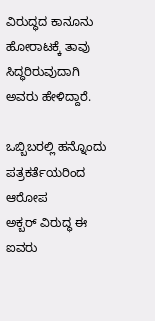ವಿರುದ್ಧದ ಕಾನೂನು ಹೋರಾಟಕ್ಕೆ ತಾವು ಸಿದ್ಧರಿರುವುದಾಗಿ ಅವರು ಹೇಳಿದ್ದಾರೆ.

ಒಬ್ಬಿಬರಲ್ಲಿ ಹನ್ನೊಂದು ಪತ್ರಕರ್ತೆಯರಿಂದ ಆರೋಪ
ಅಕ್ಬರ್ ವಿರುದ್ಧ ಈ ಐವರು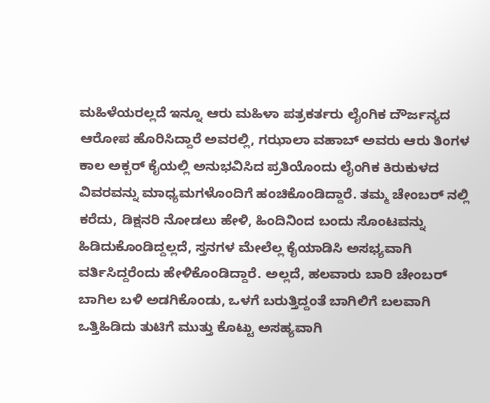ಮಹಿಳೆಯರಲ್ಲದೆ ಇನ್ನೂ ಆರು ಮಹಿಳಾ ಪತ್ರಕರ್ತರು ಲೈಂಗಿಕ ದೌರ್ಜನ್ಯದ ಆರೋಪ ಹೊರಿಸಿದ್ದಾರೆ ಅವರಲ್ಲಿ, ಗಝಾಲಾ ವಹಾಬ್ ಅವರು ಆರು ತಿಂಗಳ ಕಾಲ ಅಕ್ಬರ್ ಕೈಯಲ್ಲಿ ಅನುಭವಿಸಿದ ಪ್ರತಿಯೊಂದು ಲೈಂಗಿಕ ಕಿರುಕುಳದ ವಿವರವನ್ನು ಮಾಧ್ಯಮಗಳೊಂದಿಗೆ ಹಂಚಿಕೊಂಡಿದ್ದಾರೆ. ತಮ್ಮ ಚೇಂಬರ್ ನಲ್ಲಿ ಕರೆದು, ಡಿಕ್ಷನರಿ ನೋಡಲು ಹೇಳಿ, ಹಿಂದಿನಿಂದ ಬಂದು ಸೊಂಟವನ್ನು ಹಿಡಿದುಕೊಂಡಿದ್ದಲ್ಲದೆ, ಸ್ತನಗಳ ಮೇಲೆಲ್ಲ ಕೈಯಾಡಿಸಿ ಅಸಭ್ಯವಾಗಿ ವರ್ತಿಸಿದ್ದರೆಂದು ಹೇಳಿಕೊಂಡಿದ್ದಾರೆ. ಅಲ್ಲದೆ, ಹಲವಾರು ಬಾರಿ ಚೇಂಬರ್ ಬಾಗಿಲ ಬಳಿ ಅಡಗಿಕೊಂಡು, ಒಳಗೆ ಬರುತ್ತಿದ್ದಂತೆ ಬಾಗಿಲಿಗೆ ಬಲವಾಗಿ ಒತ್ತಿಹಿಡಿದು ತುಟಿಗೆ ಮುತ್ತು ಕೊಟ್ಟು ಅಸಹ್ಯವಾಗಿ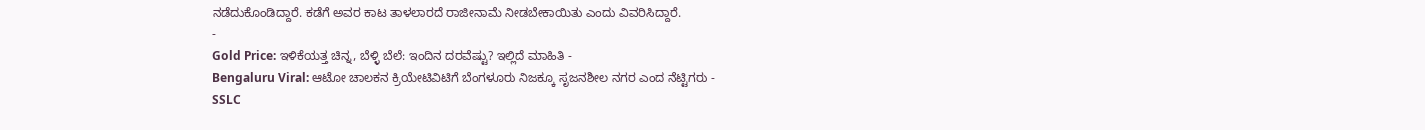ನಡೆದುಕೊಂಡಿದ್ದಾರೆ. ಕಡೆಗೆ ಅವರ ಕಾಟ ತಾಳಲಾರದೆ ರಾಜೀನಾಮೆ ನೀಡಬೇಕಾಯಿತು ಎಂದು ವಿವರಿಸಿದ್ದಾರೆ.
-
Gold Price: ಇಳಿಕೆಯತ್ತ ಚಿನ್ನ, ಬೆಳ್ಳಿ ಬೆಲೆ: ಇಂದಿನ ದರವೆಷ್ಟು? ಇಲ್ಲಿದೆ ಮಾಹಿತಿ -
Bengaluru Viral: ಆಟೋ ಚಾಲಕನ ಕ್ರಿಯೇಟಿವಿಟಿಗೆ ಬೆಂಗಳೂರು ನಿಜಕ್ಕೂ ಸೃಜನಶೀಲ ನಗರ ಎಂದ ನೆಟ್ಟಿಗರು -
SSLC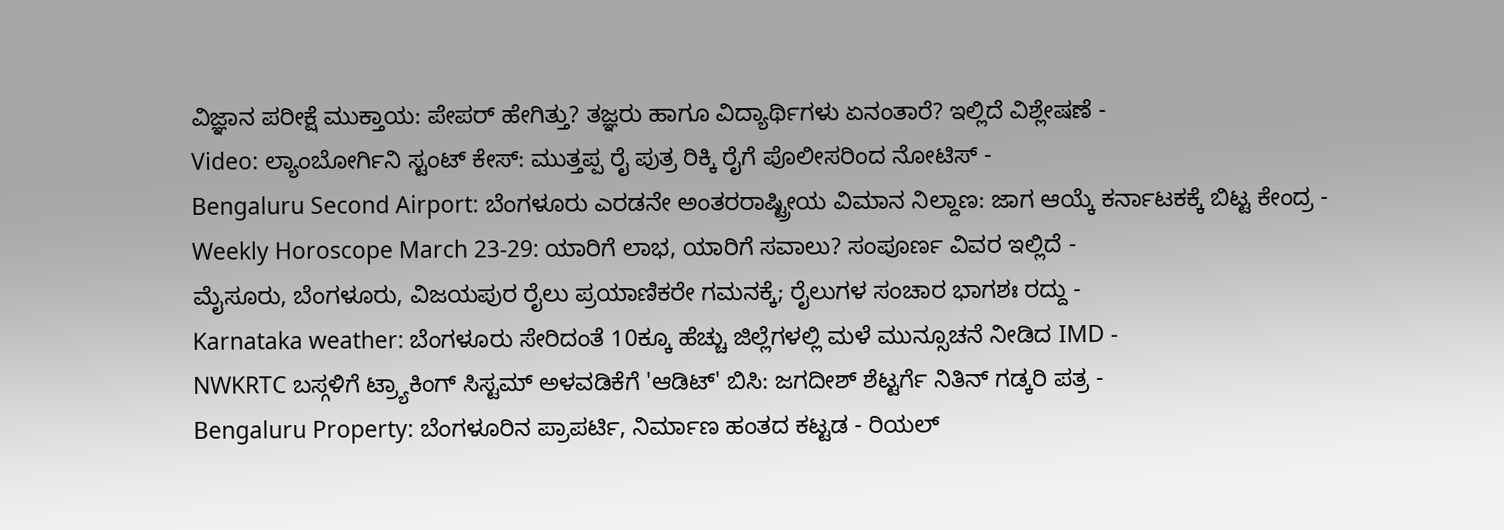ವಿಜ್ಞಾನ ಪರೀಕ್ಷೆ ಮುಕ್ತಾಯ: ಪೇಪರ್ ಹೇಗಿತ್ತು? ತಜ್ಞರು ಹಾಗೂ ವಿದ್ಯಾರ್ಥಿಗಳು ಏನಂತಾರೆ? ಇಲ್ಲಿದೆ ವಿಶ್ಲೇಷಣೆ -
Video: ಲ್ಯಾಂಬೋರ್ಗಿನಿ ಸ್ಟಂಟ್ ಕೇಸ್: ಮುತ್ತಪ್ಪ ರೈ ಪುತ್ರ ರಿಕ್ಕಿ ರೈಗೆ ಪೊಲೀಸರಿಂದ ನೋಟಿಸ್ -
Bengaluru Second Airport: ಬೆಂಗಳೂರು ಎರಡನೇ ಅಂತರರಾಷ್ಟ್ರೀಯ ವಿಮಾನ ನಿಲ್ದಾಣ: ಜಾಗ ಆಯ್ಕೆ ಕರ್ನಾಟಕಕ್ಕೆ ಬಿಟ್ಟ ಕೇಂದ್ರ -
Weekly Horoscope March 23-29: ಯಾರಿಗೆ ಲಾಭ, ಯಾರಿಗೆ ಸವಾಲು? ಸಂಪೂರ್ಣ ವಿವರ ಇಲ್ಲಿದೆ -
ಮೈಸೂರು, ಬೆಂಗಳೂರು, ವಿಜಯಪುರ ರೈಲು ಪ್ರಯಾಣಿಕರೇ ಗಮನಕ್ಕೆ; ರೈಲುಗಳ ಸಂಚಾರ ಭಾಗಶಃ ರದ್ದು -
Karnataka weather: ಬೆಂಗಳೂರು ಸೇರಿದಂತೆ 10ಕ್ಕೂ ಹೆಚ್ಚು ಜಿಲ್ಲೆಗಳಲ್ಲಿ ಮಳೆ ಮುನ್ಸೂಚನೆ ನೀಡಿದ IMD -
NWKRTC ಬಸ್ಗಳಿಗೆ ಟ್ರ್ಯಾಕಿಂಗ್ ಸಿಸ್ಟಮ್ ಅಳವಡಿಕೆಗೆ 'ಆಡಿಟ್' ಬಿಸಿ: ಜಗದೀಶ್ ಶೆಟ್ಟರ್ಗೆ ನಿತಿನ್ ಗಡ್ಕರಿ ಪತ್ರ -
Bengaluru Property: ಬೆಂಗಳೂರಿನ ಪ್ರಾಪರ್ಟಿ, ನಿರ್ಮಾಣ ಹಂತದ ಕಟ್ಟಡ - ರಿಯಲ್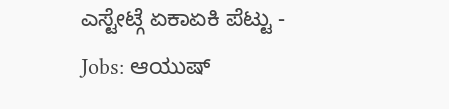ಎಸ್ಟೇಟ್ಗೆ ಏಕಾಏಕಿ ಪೆಟ್ಟು -
Jobs: ಆಯುಷ್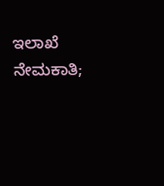ಇಲಾಖೆ ನೇಮಕಾತಿ;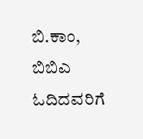ಬಿ.ಕಾಂ, ಬಿಬಿಎ ಓದಿದವರಿಗೆ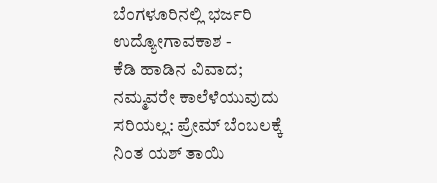ಬೆಂಗಳೂರಿನಲ್ಲಿ ಭರ್ಜರಿ ಉದ್ಯೋಗಾವಕಾಶ -
ಕೆಡಿ ಹಾಡಿನ ವಿವಾದ; ನಮ್ಮವರೇ ಕಾಲೆಳೆಯುವುದು ಸರಿಯಲ್ಲ: ಪ್ರೇಮ್ ಬೆಂಬಲಕ್ಕೆ ನಿಂತ ಯಶ್ ತಾಯಿ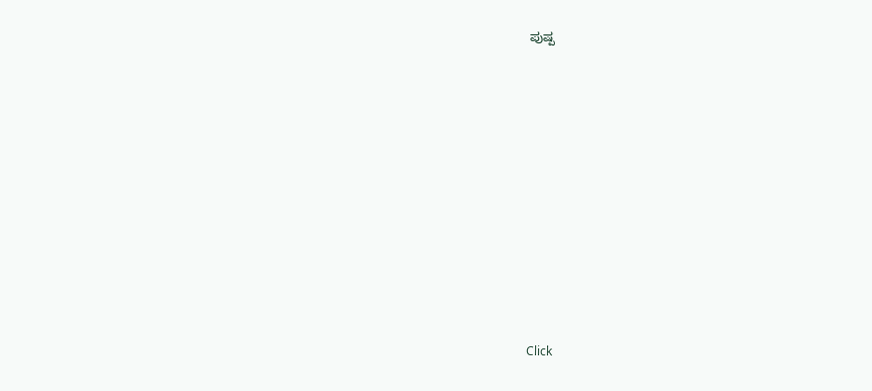ಪುಷ್ಪ












Click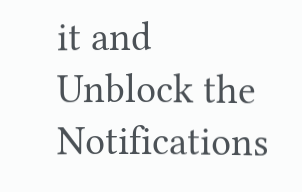it and Unblock the Notifications